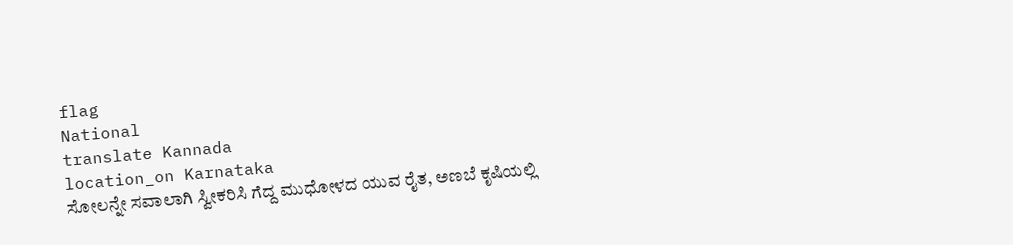flag
National
translate Kannada
location_on Karnataka
ಸೋಲನ್ನೇ ಸವಾಲಾಗಿ ಸ್ವೀಕರಿಸಿ ಗೆದ್ದ ಮುಧೋಳದ ಯುವ ರೈತ, ಅಣಬೆ ಕೃಷಿಯಲ್ಲಿ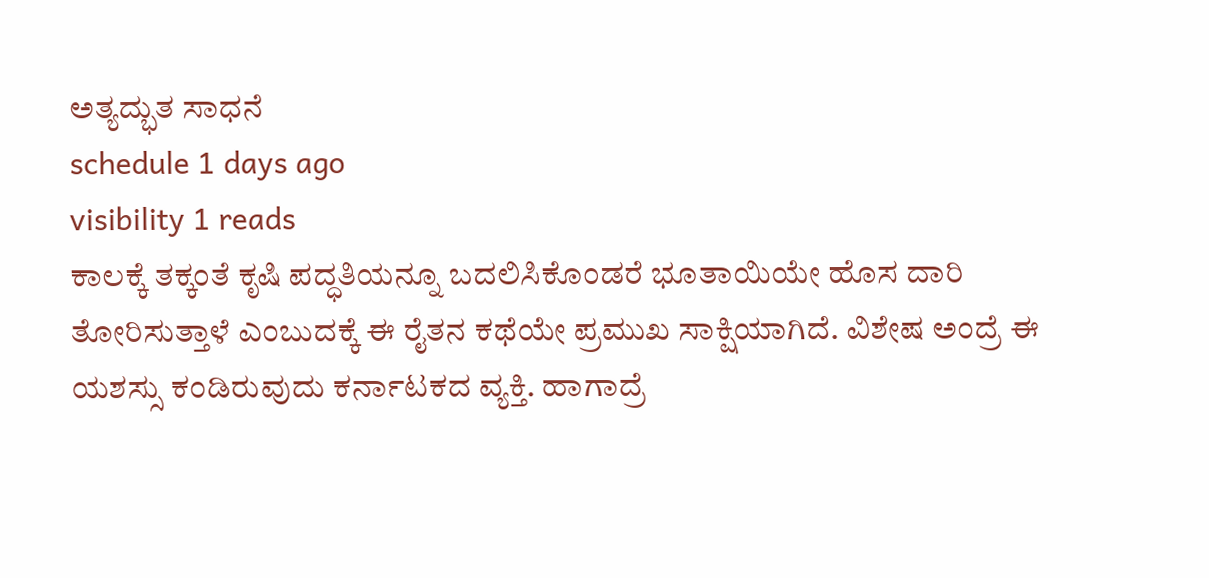ಅತ್ಯದ್ಭುತ ಸಾಧನೆ
schedule 1 days ago
visibility 1 reads
ಕಾಲಕ್ಕೆ ತಕ್ಕಂತೆ ಕೃಷಿ ಪದ್ಧತಿಯನ್ನೂ ಬದಲಿಸಿಕೊಂಡರೆ ಭೂತಾಯಿಯೇ ಹೊಸ ದಾರಿ ತೋರಿಸುತ್ತಾಳೆ ಎಂಬುದಕ್ಕೆ ಈ ರೈತನ ಕಥೆಯೇ ಪ್ರಮುಖ ಸಾಕ್ಷಿಯಾಗಿದೆ. ವಿಶೇಷ ಅಂದ್ರೆ ಈ ಯಶಸ್ಸು ಕಂಡಿರುವುದು ಕರ್ನಾಟಕದ ವ್ಯಕ್ತಿ. ಹಾಗಾದ್ರೆ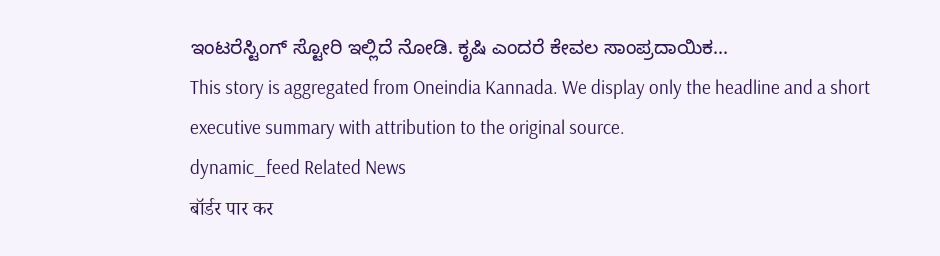ಇಂಟರೆಸ್ಟಿಂಗ್ ಸ್ಟೋರಿ ಇಲ್ಲಿದೆ ನೋಡಿ. ಕೃಷಿ ಎಂದರೆ ಕೇವಲ ಸಾಂಪ್ರದಾಯಿಕ...
This story is aggregated from Oneindia Kannada. We display only the headline and a short executive summary with attribution to the original source.
dynamic_feed Related News
बॉर्डर पार कर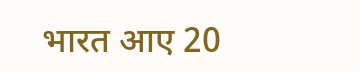भारत आए 20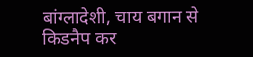बांग्लादेशी, चाय बगान से किडनैप कर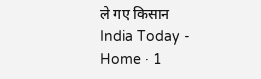ले गए किसान
India Today - Home · 1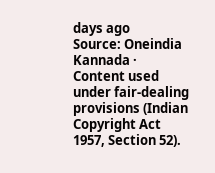days ago
Source: Oneindia Kannada · Content used under fair-dealing provisions (Indian Copyright Act 1957, Section 52).